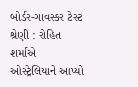બોર્ડર-ગાવસ્કર ટેસ્ટ શ્રેણી : રોહિત શર્માએ ઓસ્ટ્રેલિયાને આપ્યો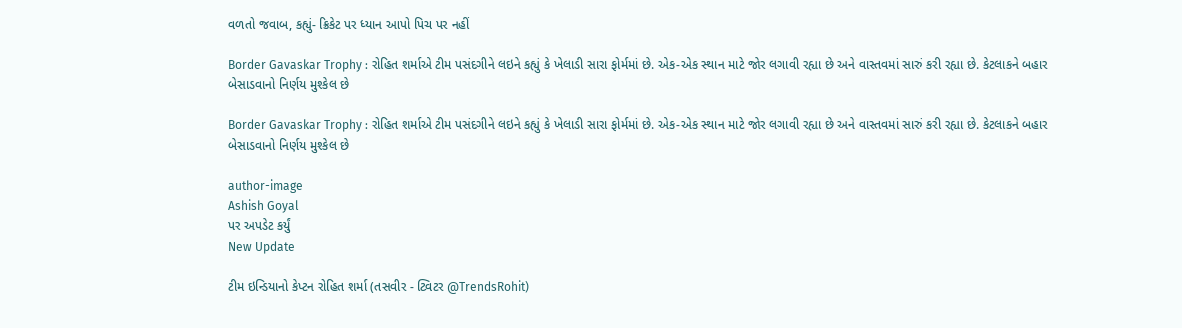વળતો જવાબ, કહ્યું- ક્રિકેટ પર ધ્યાન આપો પિચ પર નહીં

Border Gavaskar Trophy : રોહિત શર્માએ ટીમ પસંદગીને લઇને કહ્યું કે ખેલાડી સારા ફોર્મમાં છે. એક-એક સ્થાન માટે જોર લગાવી રહ્યા છે અને વાસ્તવમાં સારું કરી રહ્યા છે. કેટલાકને બહાર બેસાડવાનો નિર્ણય મુશ્કેલ છે

Border Gavaskar Trophy : રોહિત શર્માએ ટીમ પસંદગીને લઇને કહ્યું કે ખેલાડી સારા ફોર્મમાં છે. એક-એક સ્થાન માટે જોર લગાવી રહ્યા છે અને વાસ્તવમાં સારું કરી રહ્યા છે. કેટલાકને બહાર બેસાડવાનો નિર્ણય મુશ્કેલ છે

author-image
Ashish Goyal
પર અપડેટ કર્યું
New Update

ટીમ ઇન્ડિયાનો કેપ્ટન રોહિત શર્મા (તસવીર - ટ્વિટર @TrendsRohit)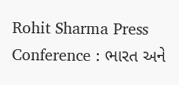Rohit Sharma Press Conference : ભારત અને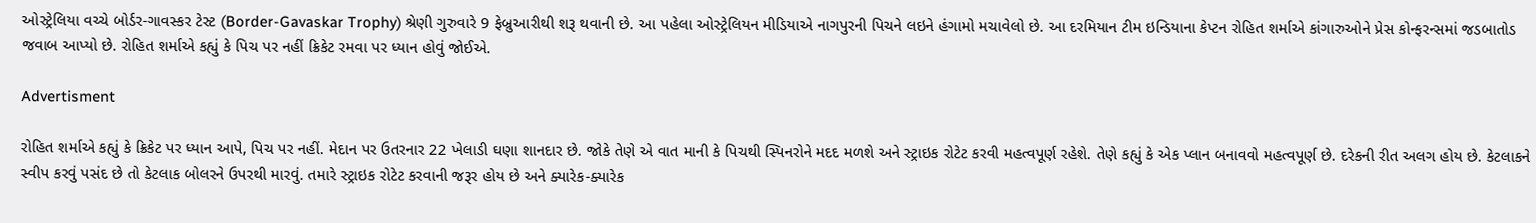ઓસ્ટ્રેલિયા વચ્ચે બોર્ડર-ગાવસ્કર ટેસ્ટ (Border-Gavaskar Trophy) શ્રેણી ગુરુવારે 9 ફેબ્રુઆરીથી શરૂ થવાની છે. આ પહેલા ઓસ્ટ્રેલિયન મીડિયાએ નાગપુરની પિચને લઇને હંગામો મચાવેલો છે. આ દરમિયાન ટીમ ઇન્ડિયાના કેપ્ટન રોહિત શર્માએ કાંગારુઓને પ્રેસ કોન્ફરન્સમાં જડબાતોડ જવાબ આપ્યો છે. રોહિત શર્માએ કહ્યું કે પિચ પર નહીં ક્રિકેટ રમવા પર ધ્યાન હોવું જોઈએ.

Advertisment

રોહિત શર્માએ કહ્યું કે ક્રિકેટ પર ધ્યાન આપે, પિચ પર નહીં. મેદાન પર ઉતરનાર 22 ખેલાડી ઘણા શાનદાર છે. જોકે તેણે એ વાત માની કે પિચથી સ્પિનરોને મદદ મળશે અને સ્ટ્રાઇક રોટેટ કરવી મહત્વપૂર્ણ રહેશે. તેણે કહ્યું કે એક પ્લાન બનાવવો મહત્વપૂર્ણ છે. દરેકની રીત અલગ હોય છે. કેટલાકને સ્વીપ કરવું પસંદ છે તો કેટલાક બોલરને ઉપરથી મારવું. તમારે સ્ટ્રાઇક રોટેટ કરવાની જરૂર હોય છે અને ક્યારેક-ક્યારેક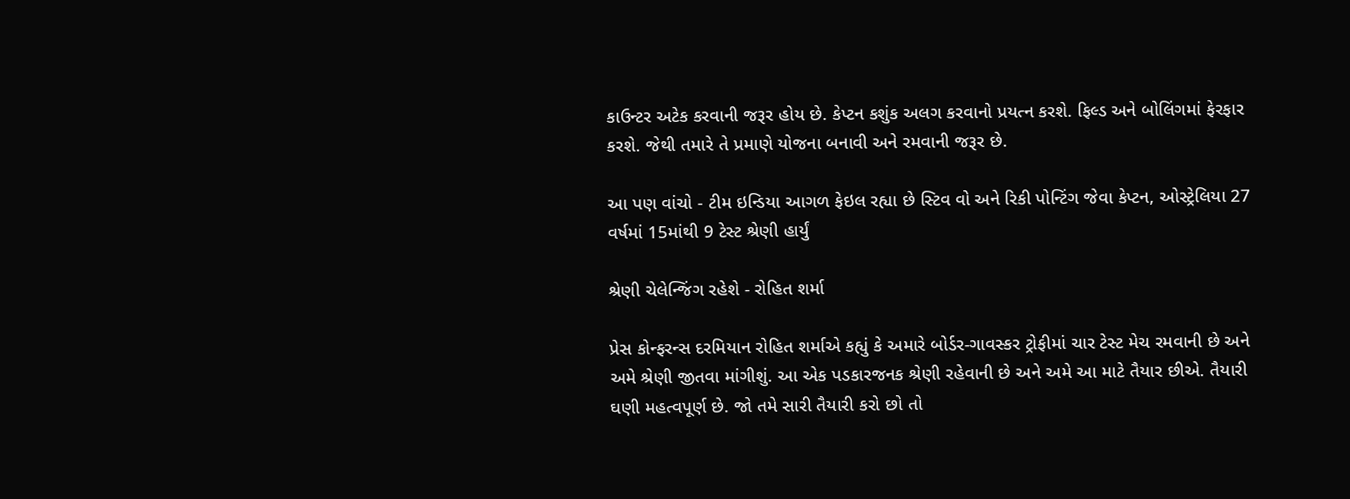કાઉન્ટર અટેક કરવાની જરૂર હોય છે. કેપ્ટન કશુંક અલગ કરવાનો પ્રયત્ન કરશે. ફિલ્ડ અને બોલિંગમાં ફેરફાર કરશે. જેથી તમારે તે પ્રમાણે યોજના બનાવી અને રમવાની જરૂર છે.

આ પણ વાંચો - ટીમ ઇન્ડિયા આગળ ફેઇલ રહ્યા છે સ્ટિવ વો અને રિકી પોન્ટિંગ જેવા કેપ્ટન, ઓસ્ટ્રેલિયા 27 વર્ષમાં 15માંથી 9 ટેસ્ટ શ્રેણી હાર્યું

શ્રેણી ચેલેન્જિંગ રહેશે - રોહિત શર્મા

પ્રેસ કોન્ફરન્સ દરમિયાન રોહિત શર્માએ કહ્યું કે અમારે બોર્ડર-ગાવસ્કર ટ્રોફીમાં ચાર ટેસ્ટ મેચ રમવાની છે અને અમે શ્રેણી જીતવા માંગીશું. આ એક પડકારજનક શ્રેણી રહેવાની છે અને અમે આ માટે તૈયાર છીએ. તૈયારી ઘણી મહત્વપૂર્ણ છે. જો તમે સારી તૈયારી કરો છો તો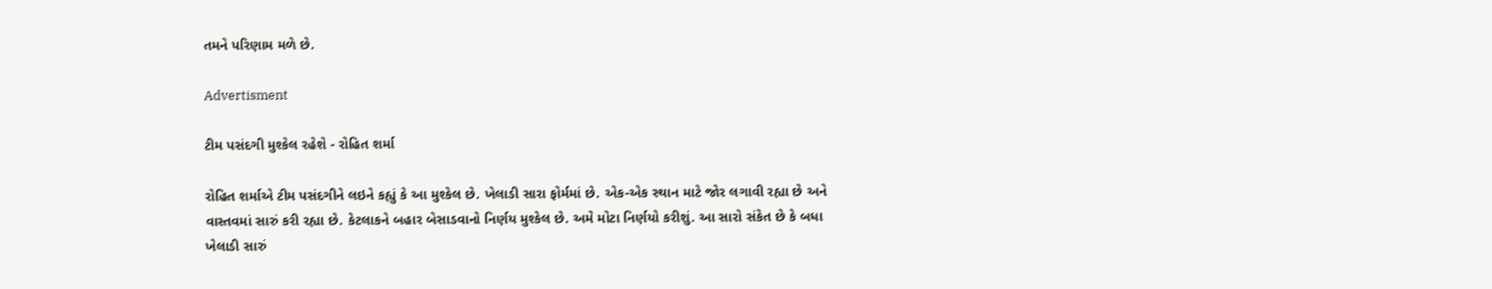તમને પરિણામ મળે છે.

Advertisment

ટીમ પસંદગી મુશ્કેલ રહેશે - રોહિત શર્મા

રોહિત શર્માએ ટીમ પસંદગીને લઇને કહ્યું કે આ મુશ્કેલ છે. ખેલાડી સારા ફોર્મમાં છે. એક-એક સ્થાન માટે જોર લગાવી રહ્યા છે અને વાસ્તવમાં સારું કરી રહ્યા છે. કેટલાકને બહાર બેસાડવાનો નિર્ણય મુશ્કેલ છે. અમે મોટા નિર્ણયો કરીશું. આ સારો સંકેત છે કે બધા ખેલાડી સારું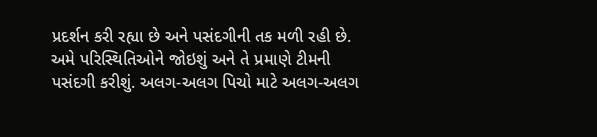પ્રદર્શન કરી રહ્યા છે અને પસંદગીની તક મળી રહી છે. અમે પરિસ્થિતિઓને જોઇશું અને તે પ્રમાણે ટીમની પસંદગી કરીશું. અલગ-અલગ પિચો માટે અલગ-અલગ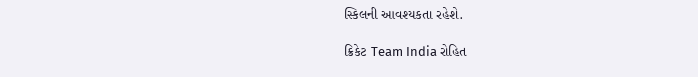સ્કિલની આવશ્યકતા રહેશે.

ક્રિકેટ Team India રોહિત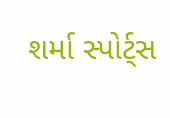શર્મા સ્પોર્ટ્સ